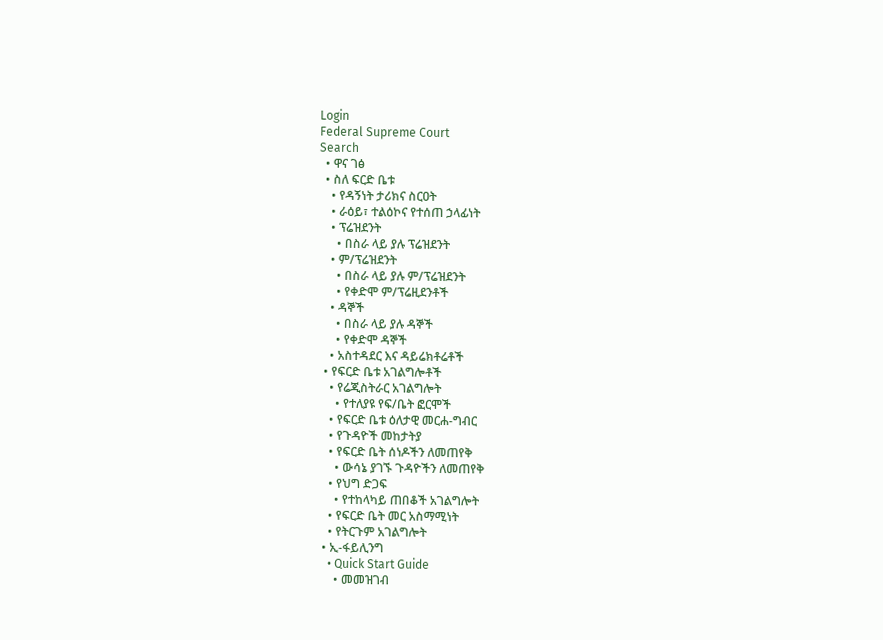Login
Federal Supreme Court
Search
  • ዋና ገፅ
  • ስለ ፍርድ ቤቱ
    • የዳኝነት ታሪክና ስርዐት
    • ራዕይ፣ ተልዕኮና የተሰጠ ኃላፊነት
    • ፕሬዝደንት
      • በስራ ላይ ያሉ ፕሬዝደንት
    • ም/ፕሬዝደንት
      • በስራ ላይ ያሉ ም/ፕሬዝደንት
      • የቀድሞ ም/ፕሬዚደንቶች
    • ዳኞች
      • በስራ ላይ ያሉ ዳኞች
      • የቀድሞ ዳኞች
    • አስተዳደር እና ዳይሬክቶሬቶች
  • የፍርድ ቤቱ አገልግሎቶች
    • የሬጂስትራር አገልግሎት
      • የተለያዩ የፍ/ቤት ፎርሞች
    • የፍርድ ቤቱ ዕለታዊ መርሐ-ግብር
    • የጉዳዮች መከታትያ
    • የፍርድ ቤት ሰነዶችን ለመጠየቅ
      • ውሳኔ ያገኙ ጉዳዮችን ለመጠየቅ
    • የህግ ድጋፍ
      • የተከላካይ ጠበቆች አገልግሎት
    • የፍርድ ቤት መር አስማሚነት
    • የትርጉም አገልግሎት
  • ኢ-ፋይሊንግ
    • Quick Start Guide
      • መመዝገብ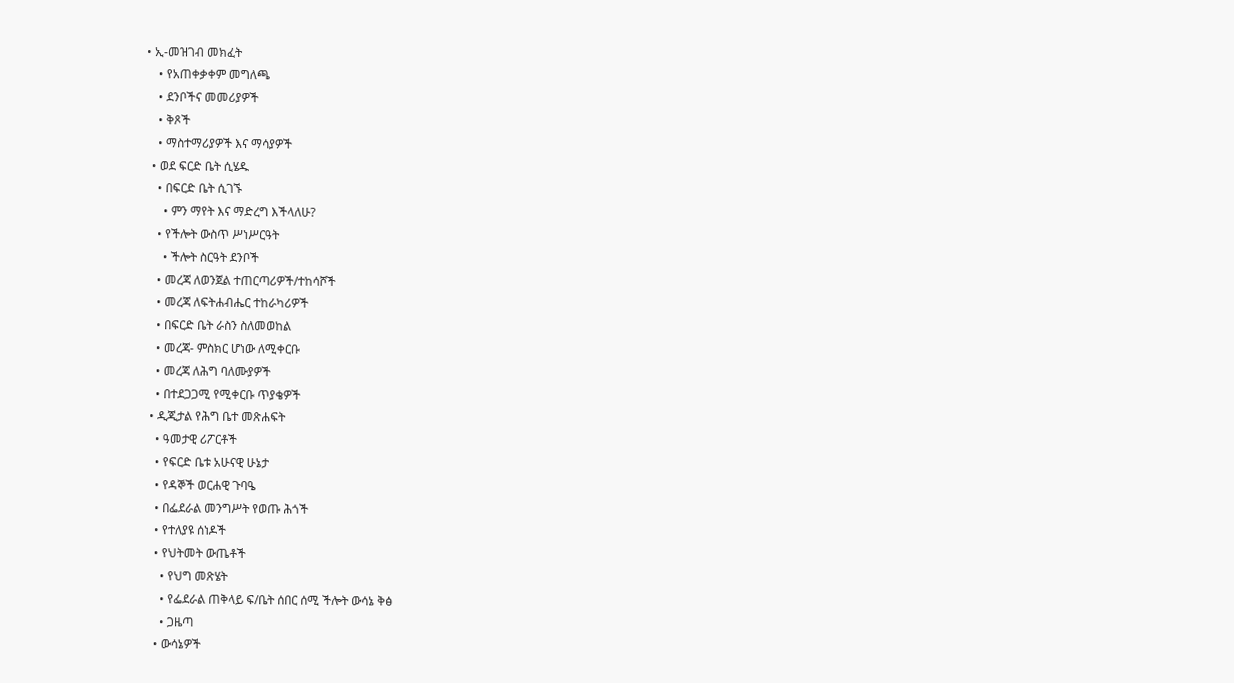• ኢ-መዝገብ መክፈት
    • የአጠቀቃቀም መግለጫ
    • ደንቦችና መመሪያዎች
    • ቅጾች
    • ማስተማሪያዎች እና ማሳያዎች
  • ወደ ፍርድ ቤት ሲሄዱ
    • በፍርድ ቤት ሲገኙ
      • ምን ማየት እና ማድረግ እችላለሁ?
    • የችሎት ውስጥ ሥነሥርዓት
      • ችሎት ስርዓት ደንቦች
    • መረጃ ለወንጀል ተጠርጣሪዎች/ተከሳሾች
    • መረጃ ለፍትሐብሔር ተከራካሪዎች
    • በፍርድ ቤት ራስን ስለመወከል
    • መረጃ- ምስክር ሆነው ለሚቀርቡ
    • መረጃ ለሕግ ባለሙያዎች
    • በተደጋጋሚ የሚቀርቡ ጥያቄዎች
  • ዲጂታል የሕግ ቤተ መጽሐፍት
    • ዓመታዊ ሪፖርቶች
    • የፍርድ ቤቱ አሁናዊ ሁኔታ
    • የዳኞች ወርሐዊ ጉባዔ
    • በፌደራል መንግሥት የወጡ ሕጎች
    • የተለያዩ ሰነዶች
    • የህትመት ውጤቶች
      • የህግ መጽሄት
      • የፌደራል ጠቅላይ ፍ/ቤት ሰበር ሰሚ ችሎት ውሳኔ ቅፅ
      • ጋዜጣ
    • ውሳኔዎች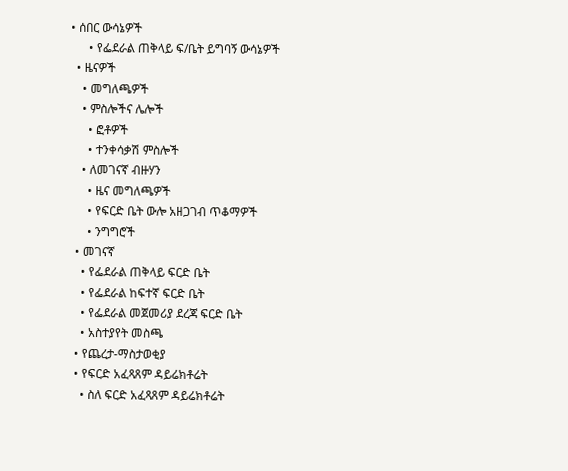• ሰበር ውሳኔዎች
      • የፌደራል ጠቅላይ ፍ/ቤት ይግባኝ ውሳኔዎች
  • ዜናዎች
    • መግለጫዎች
    • ምስሎችና ሌሎች
      • ፎቶዎች
      • ተንቀሳቃሽ ምስሎች
    • ለመገናኛ ብዙሃን
      • ዜና መግለጫዎች
      • የፍርድ ቤት ውሎ አዘጋገብ ጥቆማዎች
      • ንግግሮች
  • መገናኛ
    • የፌደራል ጠቅላይ ፍርድ ቤት
    • የፌደራል ከፍተኛ ፍርድ ቤት
    • የፌደራል መጀመሪያ ደረጃ ፍርድ ቤት
    • አስተያየት መስጫ
  • የጨረታ-ማስታወቂያ
  • የፍርድ አፈጻጸም ዳይሬክቶሬት
    • ስለ ፍርድ አፈጻጸም ዳይሬክቶሬት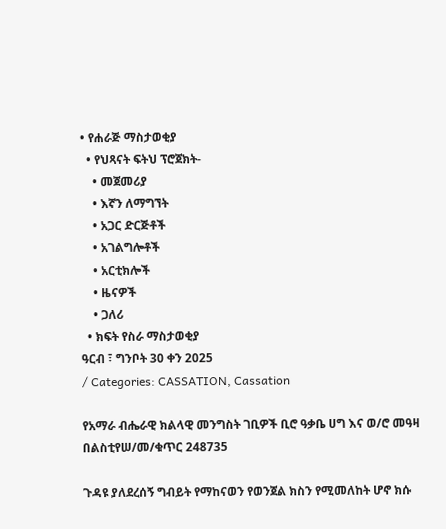• የሐራጅ ማስታወቂያ
  • የህጻናት ፍትህ ፕሮጀክት-
    • መጀመሪያ
    • እኛን ለማግኘት
    • አጋር ድርጅቶች
    • አገልግሎቶች
    • አርቲክሎች
    • ዜናዎች
    • ጋለሪ
  • ክፍት የስራ ማስታወቂያ
ዓርብ ፣ ግንቦት 30 ቀን 2025
/ Categories: CASSATION, Cassation

የአማራ ብሔራዊ ክልላዊ መንግስት ገቢዎች ቢሮ ዓቃቤ ሀግ እና ወ/ሮ መዓዛ በልስቲየሠ/መ/ቁጥር 248735

ጉዳዩ ያለደረሰኝ ግብይት የማከናወን የወንጀል ክስን የሚመለከት ሆኖ ክሱ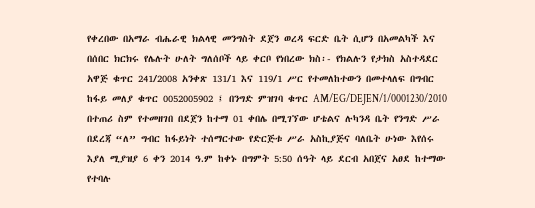የቀረበው በአማራ ብሔራዊ ክልላዊ መንግስት ደጀን ወረዳ ፍርድ ቤት ሲሆን በአመልካች እና በሰበር ክርክሩ የሌሉት ሁለት ግለሰቦች ላይ ቀርቦ የነበረው ክስ፡- የክልሉን የታክስ አስተዳደር አዋጅ ቁጥር 241/2008 አንቀጽ 131/1 እና 119/1 ሥር የተመለከተውን በመተላለፍ በግብር ከፋይ መለያ ቁጥር 0052005902 ፤ በንግድ ምዝገባ ቁጥር AM/EG/DEJEN/1/0001230/2010 በተጠሪ ስም የተመዘገበ በደጀን ከተማ 01 ቀበሌ በሚገኘው ሆቴልና ሉካንዳ ቤት የንግድ ሥራ በደረጃ “ለ” ግብር ከፋይነት ተሰማርተው የድርጅቱ ሥራ አስኪያጅና ባለቤት ሁነው እየሰሩ እያለ ሚያዝያ 6 ቀን 2014 ዓ.ም ከቀኑ በግምት 5:50 ሰዓት ላይ ደርብ አበጀና አፀደ ከተማው የተባሉ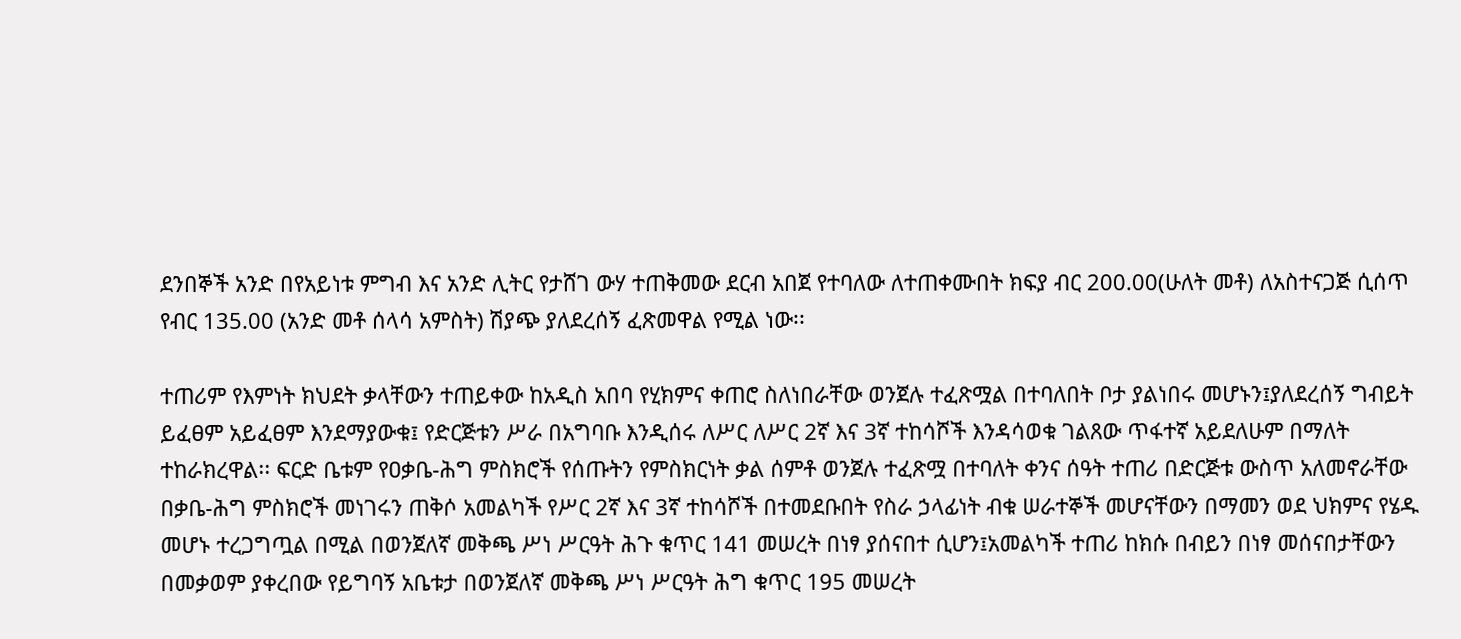ደንበኞች አንድ በየአይነቱ ምግብ እና አንድ ሊትር የታሸገ ውሃ ተጠቅመው ደርብ አበጀ የተባለው ለተጠቀሙበት ክፍያ ብር 200.00(ሁለት መቶ) ለአስተናጋጅ ሲሰጥ የብር 135.00 (አንድ መቶ ሰላሳ አምስት) ሽያጭ ያለደረሰኝ ፈጽመዋል የሚል ነው፡፡

ተጠሪም የእምነት ክህደት ቃላቸውን ተጠይቀው ከአዲስ አበባ የሂክምና ቀጠሮ ስለነበራቸው ወንጀሉ ተፈጽሟል በተባለበት ቦታ ያልነበሩ መሆኑን፤ያለደረሰኝ ግብይት ይፈፀም አይፈፀም እንደማያውቁ፤ የድርጅቱን ሥራ በአግባቡ እንዲሰሩ ለሥር ለሥር 2ኛ እና 3ኛ ተከሳሾች እንዳሳወቁ ገልጸው ጥፋተኛ አይደለሁም በማለት ተከራክረዋል፡፡ ፍርድ ቤቱም የዐቃቤ-ሕግ ምስክሮች የሰጡትን የምስክርነት ቃል ሰምቶ ወንጀሉ ተፈጽሟ በተባለት ቀንና ሰዓት ተጠሪ በድርጅቱ ውስጥ አለመኖራቸው በቃቤ-ሕግ ምስክሮች መነገሩን ጠቅሶ አመልካች የሥር 2ኛ እና 3ኛ ተከሳሾች በተመደቡበት የስራ ኃላፊነት ብቁ ሠራተኞች መሆናቸውን በማመን ወደ ህክምና የሄዱ መሆኑ ተረጋግጧል በሚል በወንጀለኛ መቅጫ ሥነ ሥርዓት ሕጉ ቁጥር 141 መሠረት በነፃ ያሰናበተ ሲሆን፤አመልካች ተጠሪ ከክሱ በብይን በነፃ መሰናበታቸውን በመቃወም ያቀረበው የይግባኝ አቤቱታ በወንጀለኛ መቅጫ ሥነ ሥርዓት ሕግ ቁጥር 195 መሠረት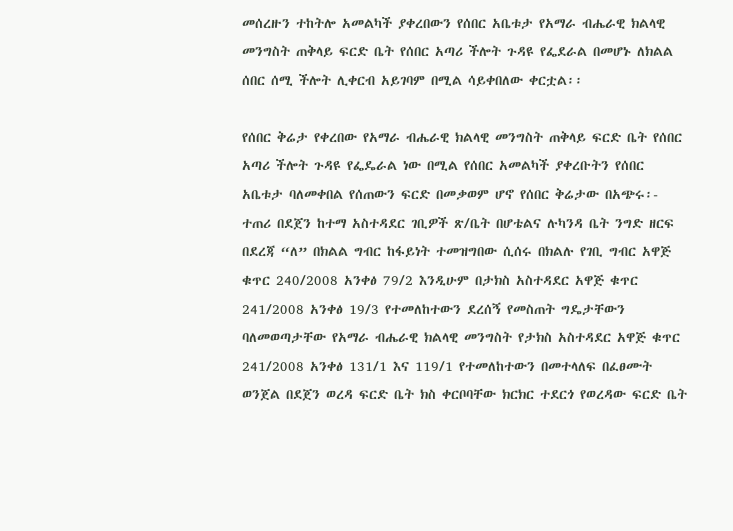መሰረዙን ተከትሎ አመልካች ያቀረበውን የሰበር አቤቱታ የአማራ ብሔራዊ ክልላዊ መንግስት ጠቅላይ ፍርድ ቤት የሰበር አጣሪ ችሎት ጉዳዩ የፌደራል በመሆኑ ለክልል ሰበር ሰሚ ችሎት ሊቀርብ አይገባም በሚል ሳይቀበለው ቀርቷል፡፡

የሰበር ቅሬታ የቀረበው የአማራ ብሔራዊ ክልላዊ መንግስት ጠቅላይ ፍርድ ቤት የሰበር አጣሪ ችሎት ጉዳዩ የፌዴራል ነው በሚል የሰበር አመልካች ያቀረቡትን የሰበር አቤቱታ ባለመቀበል የሰጠውን ፍርድ በመቃወም ሆኖ የሰበር ቅሬታው በአጭሩ፡- ተጠሪ በደጀን ከተማ አስተዳደር ገቢዎች ጽ/ቤት በሆቴልና ሉካንዳ ቤት ንግድ ዘርፍ በደረጃ “ለ” በክልል ግብር ከፋይነት ተመዝግበው ሲሰሩ በክልሉ የገቢ ግብር አዋጅ ቁጥር 240/2008 አንቀፅ 79/2 እንዲሁም በታክስ አስተዳደር አዋጅ ቁጥር 241/2008 አንቀፅ 19/3 የተመለከተውን ደረሰኝ የመስጠት ግዴታቸውን ባለመወጣታቸው የአማራ ብሔራዊ ክልላዊ መንግስት የታክስ አስተዳደር አዋጅ ቁጥር 241/2008 አንቀፅ 131/1 እና 119/1 የተመለከተውን በመተላለፍ በፈፀሙት ወንጀል በደጀን ወረዳ ፍርድ ቤት ክስ ቀርቦባቸው ክርክር ተደርጎ የወረዳው ፍርድ ቤት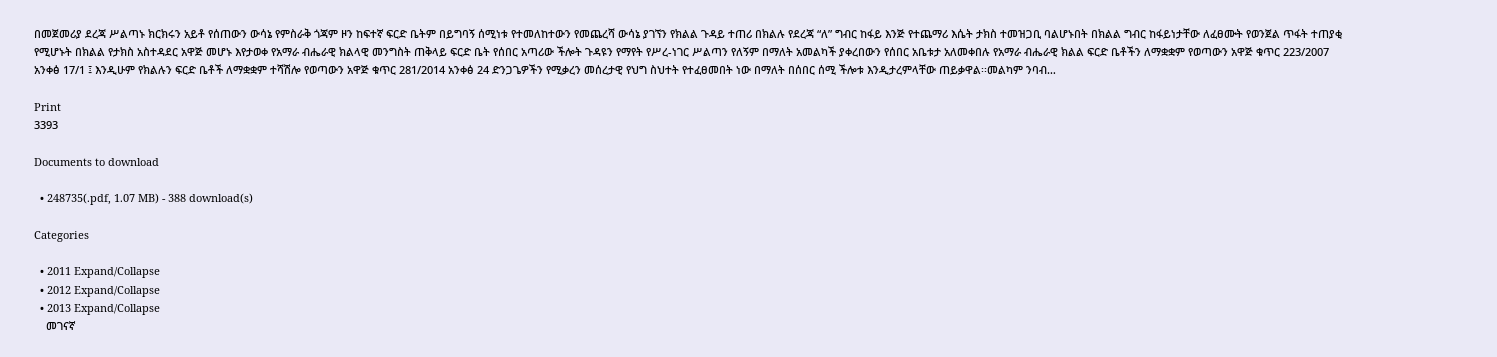በመጀመሪያ ደረጃ ሥልጣኑ ክርክሩን አይቶ የሰጠውን ውሳኔ የምስራቅ ጎጃም ዞን ከፍተኛ ፍርድ ቤትም በይግባኝ ሰሚነቱ የተመለከተውን የመጨረሻ ውሳኔ ያገኘን የክልል ጉዳይ ተጠሪ በክልሉ የደረጃ “ለ” ግብር ከፋይ እንጅ የተጨማሪ እሴት ታክስ ተመዝጋቢ ባልሆኑበት በክልል ግብር ከፋይነታቸው ለፈፀሙት የወንጀል ጥፋት ተጠያቂ የሚሆኑት በክልል የታክስ አስተዳደር አዋጅ መሆኑ እየታወቀ የአማራ ብሔራዊ ክልላዊ መንግስት ጠቅላይ ፍርድ ቤት የሰበር አጣሪው ችሎት ጉዳዩን የማየት የሥረ-ነገር ሥልጣን የለኝም በማለት አመልካች ያቀረበውን የሰበር አቤቱታ አለመቀበሉ የአማራ ብሔራዊ ክልል ፍርድ ቤቶችን ለማቋቋም የወጣውን አዋጅ ቁጥር 223/2007 አንቀፅ 17/1 ፤ እንዲሁም የክልሉን ፍርድ ቤቶች ለማቋቋም ተሻሽሎ የወጣውን አዋጅ ቁጥር 281/2014 አንቀፅ 24 ድንጋጌዎችን የሚቃረን መሰረታዊ የህግ ስህተት የተፈፀመበት ነው በማለት በሰበር ሰሚ ችሎቱ እንዲታረምላቸው ጠይቃዋል፡፡መልካም ንባብ…

Print
3393

Documents to download

  • 248735(.pdf, 1.07 MB) - 388 download(s)

Categories

  • 2011 Expand/Collapse
  • 2012 Expand/Collapse
  • 2013 Expand/Collapse
    መገናኛ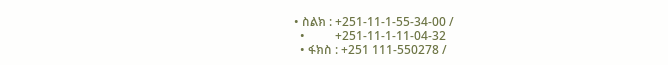• ስልክ : +251-11-1-55-34-00 /
  •          +251-11-1-11-04-32
  • ፋክስ : +251 111-550278 /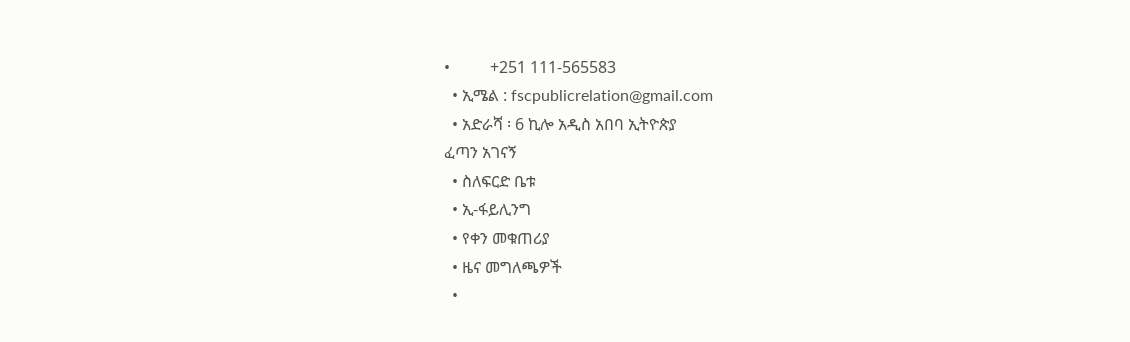•          +251 111-565583
  • ኢሜል : fscpublicrelation@gmail.com
  • አድራሻ ፡ 6 ኪሎ አዲስ አበባ ኢትዮጵያ
ፈጣን አገናኝ
  • ስለፍርድ ቤቱ
  • ኢ-ፋይሊንግ
  • የቀን መቁጠሪያ
  • ዜና መግለጫዎች
  •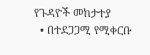የጉዳዮች መከታተያ
  • በተደጋጋሚ የሚቀርቡ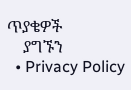ጥያቄዎች
    ያግኙን
  • Privacy Policy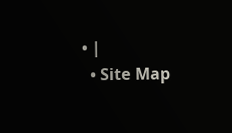• |
  • Site Map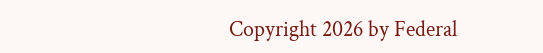Copyright 2026 by Federal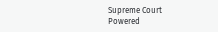Supreme Court
Powered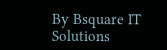By Bsquare IT Solutions